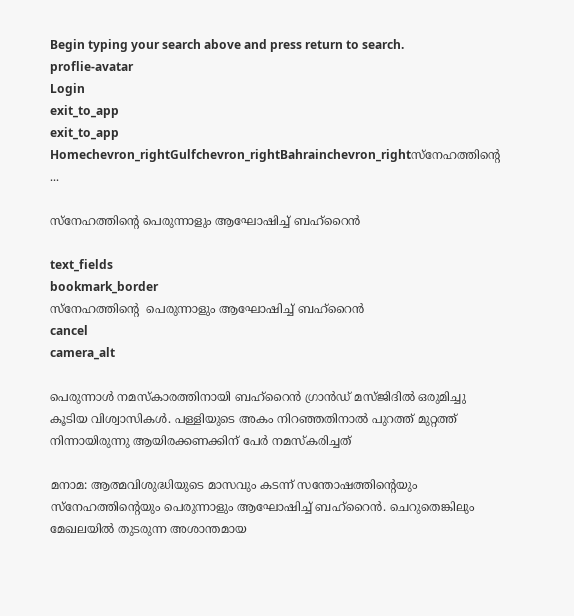Begin typing your search above and press return to search.
proflie-avatar
Login
exit_to_app
exit_to_app
Homechevron_rightGulfchevron_rightBahrainchevron_rightസ്നേഹത്തിന്‍റെ ...

സ്നേഹത്തിന്‍റെ പെരുന്നാളും ആഘോഷിച്ച് ബഹ്റൈൻ

text_fields
bookmark_border
സ്നേഹത്തിന്‍റെ  പെരുന്നാളും ആഘോഷിച്ച് ബഹ്റൈൻ
cancel
camera_alt

പെരുന്നാൾ നമസ്കാരത്തിനായി ബഹ്റൈൻ ഗ്രാൻഡ് മസ്ജിദിൽ ഒരുമിച്ചു കൂടിയ വിശ്വാസികൾ. പള്ളിയുടെ അകം നിറഞ്ഞതിനാൽ പുറത്ത് മുറ്റത്ത് നിന്നായിരുന്നു ആയിരക്കണക്കിന് പേർ നമസ്കരിച്ചത്

മനാമ: ആത്മവിശുദ്ധിയുടെ മാസവും കടന്ന് സന്തോഷത്തിന്‍റെയും സ്നേഹത്തിന്‍റെയും പെരുന്നാളും ആഘോഷിച്ച് ബഹ്റൈൻ. ചെറുതെങ്കിലും മേഖലയിൽ തുടരുന്ന അശാന്തമായ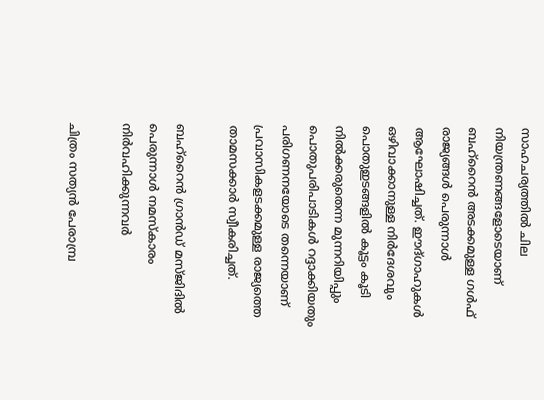സാഹചര്യത്തിൽ ചില നിയന്ത്രണങ്ങളോടെയാണ് ബഹ്റൈൻ അടക്കമുള്ള ഗൾഫ് രാജ്യങ്ങൾ പെരുന്നാൾ ആഘോഷിച്ചത്. ഈദ്ഗാഹുകൾ ഒഴിവാക്കാനുള്ള നിർദേശവും പൊതുഇടങ്ങളിൽ കൂട്ടം കൂടി നിൽക്കരുതെന്ന മുന്നറിയിപ്പും പൊതുപരിപാടികൾ റദ്ദാക്കിയതും പരിഗണനയോടെ തന്നെയാണ് പ്രവാസികളടക്കമുള്ള രാജ്യത്തെ താമസക്കാർ സ്വീകരിച്ചത്.

ബഹ്റൈൻ ഗ്രാൻഡ് മസ്ജിദിൽ പെരുന്നാൾ നമസ്കാരം നിർവഹിക്കുന്നവർ

ചിത്രം സത്യൻ പേരാമ്പ്ര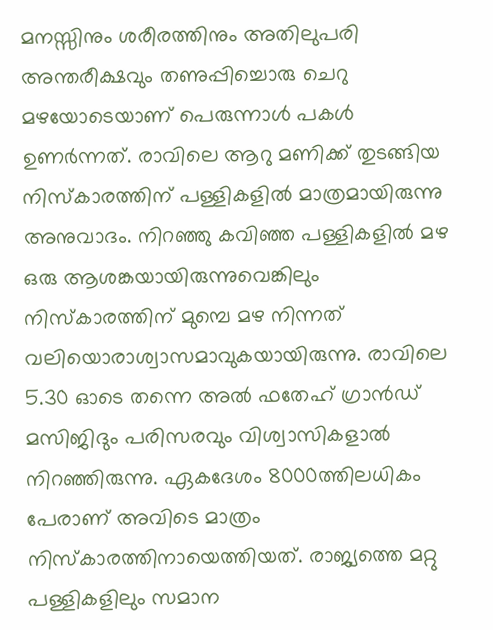മനസ്സിനും ശരീരത്തിനും അതിലുപരി അന്തരീക്ഷവും തണുപ്പിച്ചൊരു ചെറു മഴയോടെയാണ് പെരുന്നാൾ പകൾ ഉണർന്നത്. രാവിലെ ആറു മണിക്ക് തുടങ്ങിയ നിസ്കാരത്തിന് പള്ളികളിൽ മാത്രമായിരുന്നു അനുവാദം. നിറഞ്ഞു കവിഞ്ഞ പള്ളികളിൽ മഴ ഒരു ആശങ്കയായിരുന്നുവെങ്കിലും നിസ്കാരത്തിന് മുമ്പെ മഴ നിന്നത് വലിയൊരാശ്വാസമാവുകയായിരുന്നു. രാവിലെ 5.30 ഓടെ തന്നെ അൽ ഫതേഹ് ഗ്രാൻഡ് മസിജിദും പരിസരവും വിശ്വാസികളാൽ നിറഞ്ഞിരുന്നു. ഏകദേശം 8000ത്തിലധികം പേരാണ് അവിടെ മാത്രം നിസ്കാരത്തിനായെത്തിയത്. രാജ്യത്തെ മറ്റു പള്ളികളിലും സമാന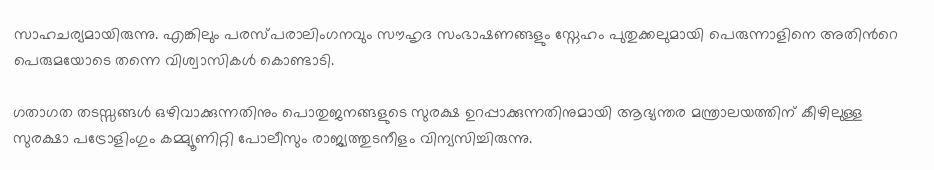സാഹചര്യമായിരുന്നു. എങ്കിലും പരസ്പരാലിംഗനവും സൗഹൃദ സംഭാഷണങ്ങളും സ്നേഹം പുതുക്കലുമായി പെരുന്നാളിനെ അതിന്‍റെ പെരുമയോടെ തന്നെ വിശ്വാസികൾ കൊണ്ടാടി.

ഗതാഗത തടസ്സങ്ങൾ ഒഴിവാക്കുന്നതിനും പൊതുജനങ്ങളുടെ സുരക്ഷ ഉറപ്പാക്കുന്നതിനുമായി ആഭ്യന്തര മന്ത്രാലയത്തിന് കീഴിലുള്ള സുരക്ഷാ പട്രോളിംഗും കമ്മ്യൂണിറ്റി പോലീസും രാജ്യത്തുടനീളം വിന്യസിച്ചിരുന്നു.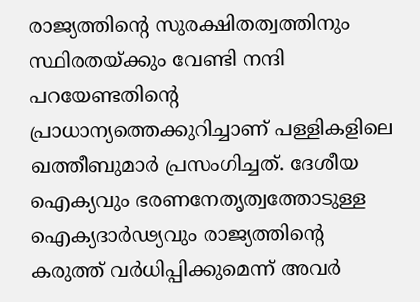രാജ്യത്തിന്‍റെ സുരക്ഷിതത്വത്തിനും സ്ഥിരതയ്ക്കും വേണ്ടി നന്ദി പറയേണ്ടതിന്റെ പ്രാധാന്യത്തെക്കുറിച്ചാണ് പള്ളികളിലെ ഖത്തീബുമാർ പ്രസംഗിച്ചത്. ദേശീയ ഐക്യവും ഭരണനേതൃത്വത്തോടുള്ള ഐക്യദാർഢ്യവും രാജ്യത്തിന്‍റെ കരുത്ത് വർധിപ്പിക്കുമെന്ന് അവർ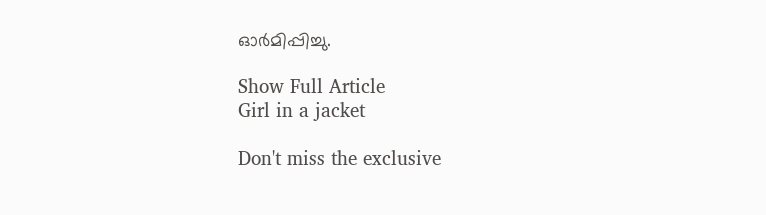ഓർമിപ്പിച്ചു.

Show Full Article
Girl in a jacket

Don't miss the exclusive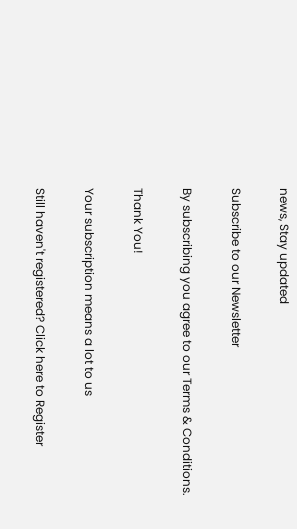news, Stay updated

Subscribe to our Newsletter

By subscribing you agree to our Terms & Conditions.

Thank You!

Your subscription means a lot to us

Still haven't registered? Click here to Register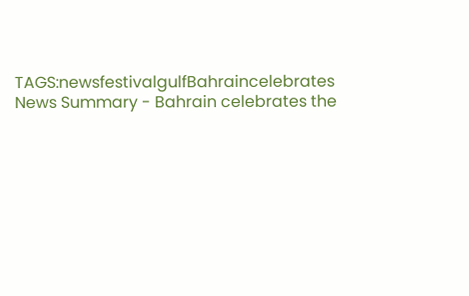TAGS:newsfestivalgulfBahraincelebrates
News Summary - Bahrain celebrates the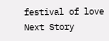festival of love
Next Story